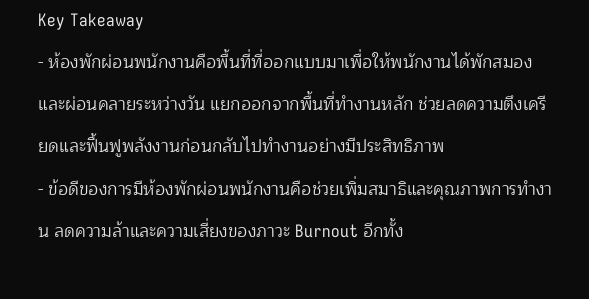Key Takeaway
- ห้องพักผ่อนพนักงานคือพื้นที่ที่ออกแบบมาเพื่อให้พนักงานได้พักสมองและผ่อนคลายระหว่างวัน แยกออกจากพื้นที่ทำงานหลัก ช่วยลดความตึงเครียดและฟื้นฟูพลังงานก่อนกลับไปทำงานอย่างมีประสิทธิภาพ
- ข้อดีของการมีห้องพักผ่อนพนักงานคือช่วยเพิ่มสมาธิและคุณภาพการทำงาน ลดความล้าและความเสี่ยงของภาวะ Burnout อีกทั้ง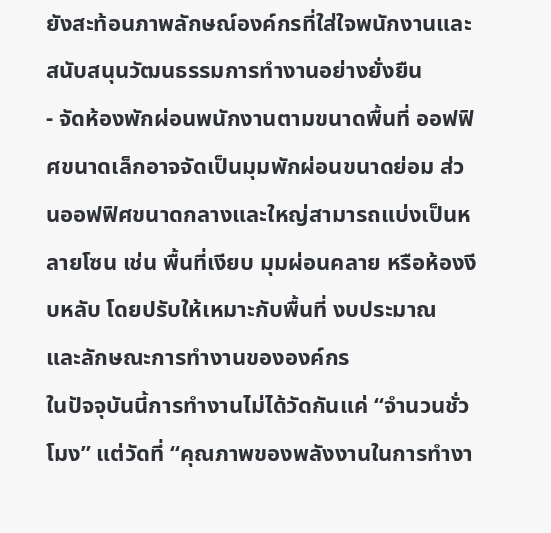ยังสะท้อนภาพลักษณ์องค์กรที่ใส่ใจพนักงานและสนับสนุนวัฒนธรรมการทำงานอย่างยั่งยืน
- จัดห้องพักผ่อนพนักงานตามขนาดพื้นที่ ออฟฟิศขนาดเล็กอาจจัดเป็นมุมพักผ่อนขนาดย่อม ส่วนออฟฟิศขนาดกลางและใหญ่สามารถแบ่งเป็นหลายโซน เช่น พื้นที่เงียบ มุมผ่อนคลาย หรือห้องงีบหลับ โดยปรับให้เหมาะกับพื้นที่ งบประมาณ และลักษณะการทำงานขององค์กร
ในปัจจุบันนี้การทำงานไม่ได้วัดกันแค่ “จำนวนชั่วโมง” แต่วัดที่ “คุณภาพของพลังงานในการทำงา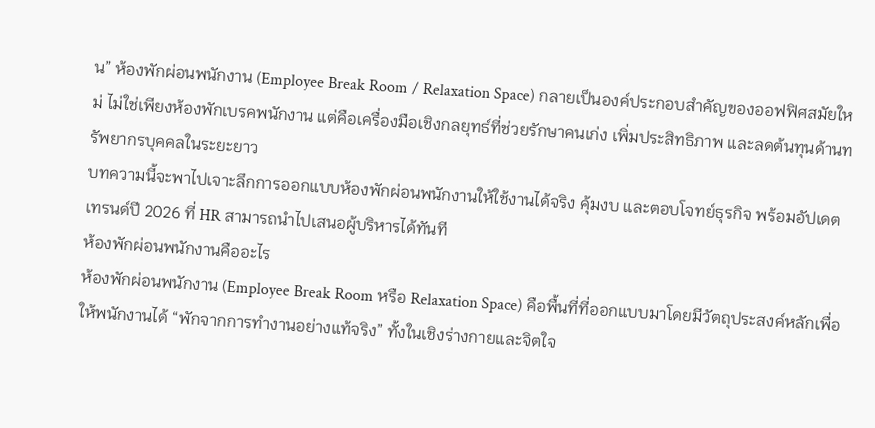น” ห้องพักผ่อนพนักงาน (Employee Break Room / Relaxation Space) กลายเป็นองค์ประกอบสำคัญของออฟฟิศสมัยใหม่ ไม่ใช่เพียงห้องพักเบรคพนักงาน แต่คือเครื่องมือเชิงกลยุทธ์ที่ช่วยรักษาคนเก่ง เพิ่มประสิทธิภาพ และลดต้นทุนด้านทรัพยากรบุคคลในระยะยาว
บทความนี้จะพาไปเจาะลึกการออกแบบห้องพักผ่อนพนักงานให้ใช้งานได้จริง คุ้มงบ และตอบโจทย์ธุรกิจ พร้อมอัปเดตเทรนด์ปี 2026 ที่ HR สามารถนำไปเสนอผู้บริหารได้ทันที
ห้องพักผ่อนพนักงานคืออะไร
ห้องพักผ่อนพนักงาน (Employee Break Room หรือ Relaxation Space) คือพื้นที่ที่ออกแบบมาโดยมีวัตถุประสงค์หลักเพื่อให้พนักงานได้ “พักจากการทำงานอย่างแท้จริง” ทั้งในเชิงร่างกายและจิตใจ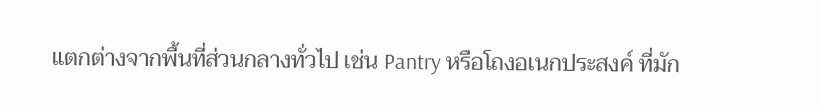แตกต่างจากพื้นที่ส่วนกลางทั่วไป เช่น Pantry หรือโถงอเนกประสงค์ ที่มัก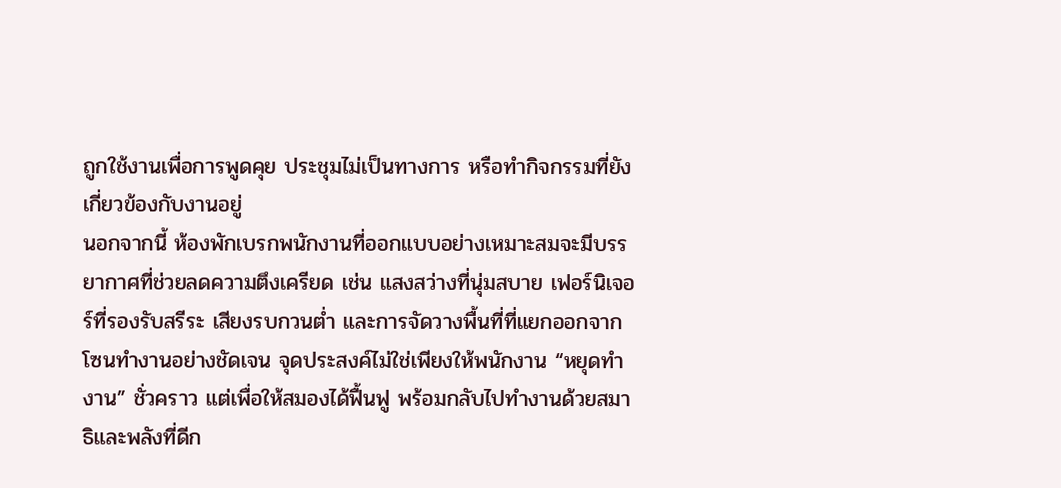ถูกใช้งานเพื่อการพูดคุย ประชุมไม่เป็นทางการ หรือทำกิจกรรมที่ยังเกี่ยวข้องกับงานอยู่
นอกจากนี้ ห้องพักเบรกพนักงานที่ออกแบบอย่างเหมาะสมจะมีบรรยากาศที่ช่วยลดความตึงเครียด เช่น แสงสว่างที่นุ่มสบาย เฟอร์นิเจอร์ที่รองรับสรีระ เสียงรบกวนต่ำ และการจัดวางพื้นที่ที่แยกออกจากโซนทำงานอย่างชัดเจน จุดประสงค์ไม่ใช่เพียงให้พนักงาน “หยุดทำงาน” ชั่วคราว แต่เพื่อให้สมองได้ฟื้นฟู พร้อมกลับไปทำงานด้วยสมาธิและพลังที่ดีก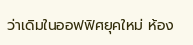ว่าเดิมในออฟฟิศยุคใหม่ ห้อง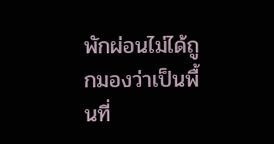พักผ่อนไม่ได้ถูกมองว่าเป็นพื้นที่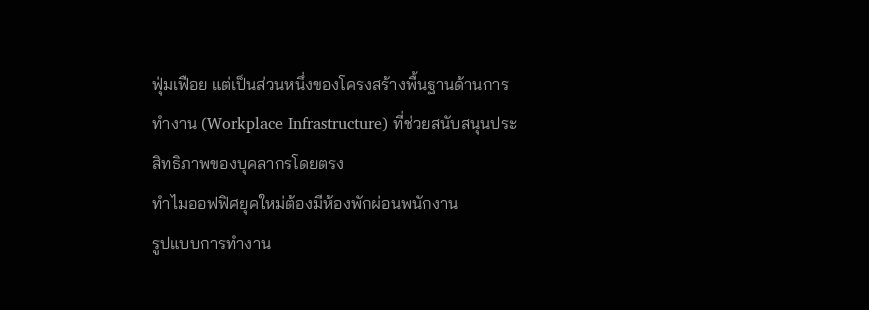ฟุ่มเฟือย แต่เป็นส่วนหนึ่งของโครงสร้างพื้นฐานด้านการทำงาน (Workplace Infrastructure) ที่ช่วยสนับสนุนประสิทธิภาพของบุคลากรโดยตรง
ทำไมออฟฟิศยุคใหม่ต้องมีห้องพักผ่อนพนักงาน
รูปแบบการทำงาน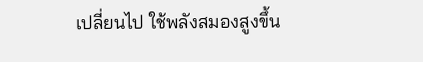เปลี่ยนไป ใช้พลังสมองสูงขึ้น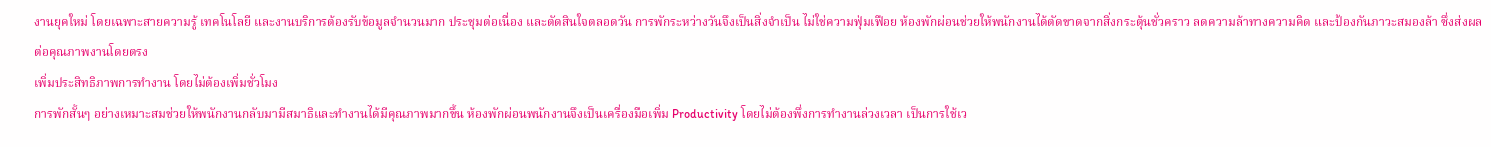งานยุคใหม่ โดยเฉพาะสายความรู้ เทคโนโลยี และงานบริการต้องรับข้อมูลจำนวนมาก ประชุมต่อเนื่อง และตัดสินใจตลอดวัน การพักระหว่างวันจึงเป็นสิ่งจำเป็น ไม่ใช่ความฟุ่มเฟือย ห้องพักผ่อนช่วยให้พนักงานได้ตัดขาดจากสิ่งกระตุ้นชั่วคราว ลดความล้าทางความคิด และป้องกันภาวะสมองล้า ซึ่งส่งผลต่อคุณภาพงานโดยตรง
เพิ่มประสิทธิภาพการทำงาน โดยไม่ต้องเพิ่มชั่วโมง
การพักสั้นๆ อย่างเหมาะสมช่วยให้พนักงานกลับมามีสมาธิและทำงานได้มีคุณภาพมากขึ้น ห้องพักผ่อนพนักงานจึงเป็นเครื่องมือเพิ่ม Productivity โดยไม่ต้องพึ่งการทำงานล่วงเวลา เป็นการใช้เว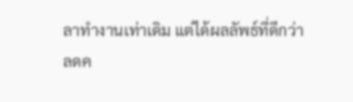ลาทำงานเท่าเดิม แต่ได้ผลลัพธ์ที่ดีกว่า
ลดค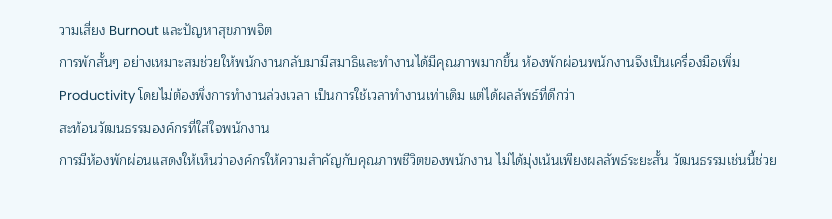วามเสี่ยง Burnout และปัญหาสุขภาพจิต
การพักสั้นๆ อย่างเหมาะสมช่วยให้พนักงานกลับมามีสมาธิและทำงานได้มีคุณภาพมากขึ้น ห้องพักผ่อนพนักงานจึงเป็นเครื่องมือเพิ่ม Productivity โดยไม่ต้องพึ่งการทำงานล่วงเวลา เป็นการใช้เวลาทำงานเท่าเดิม แต่ได้ผลลัพธ์ที่ดีกว่า
สะท้อนวัฒนธรรมองค์กรที่ใส่ใจพนักงาน
การมีห้องพักผ่อนแสดงให้เห็นว่าองค์กรให้ความสำคัญกับคุณภาพชีวิตของพนักงาน ไม่ได้มุ่งเน้นเพียงผลลัพธ์ระยะสั้น วัฒนธรรมเช่นนี้ช่วย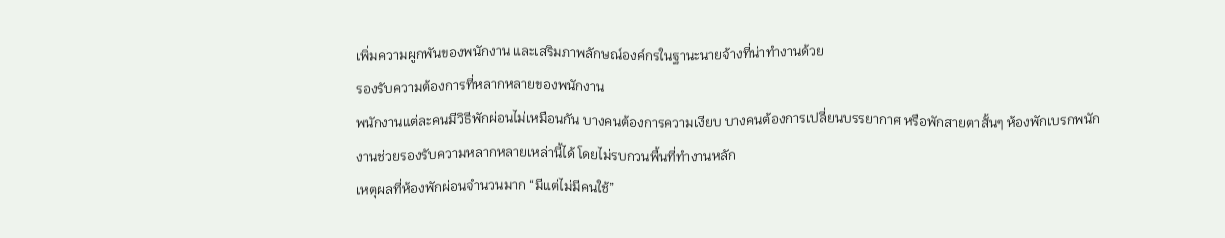เพิ่มความผูกพันของพนักงาน และเสริมภาพลักษณ์องค์กรในฐานะนายจ้างที่น่าทำงานด้วย
รองรับความต้องการที่หลากหลายของพนักงาน
พนักงานแต่ละคนมีวิธีพักผ่อนไม่เหมือนกัน บางคนต้องการความเงียบ บางคนต้องการเปลี่ยนบรรยากาศ หรือพักสายตาสั้นๆ ห้องพักเบรกพนักงานช่วยรองรับความหลากหลายเหล่านี้ได้ โดยไม่รบกวนพื้นที่ทำงานหลัก
เหตุผลที่ห้องพักผ่อนจำนวนมาก “มีแต่ไม่มีคนใช้”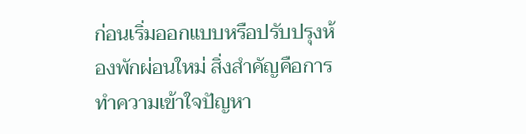ก่อนเริ่มออกแบบหรือปรับปรุงห้องพักผ่อนใหม่ สิ่งสำคัญคือการทำความเข้าใจปัญหา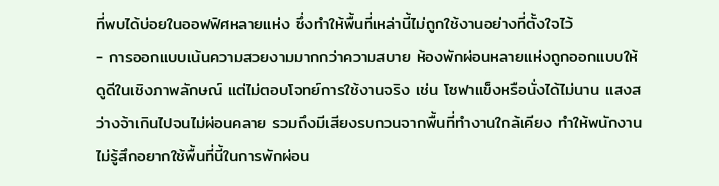ที่พบได้บ่อยในออฟฟิศหลายแห่ง ซึ่งทำให้พื้นที่เหล่านี้ไม่ถูกใช้งานอย่างที่ตั้งใจไว้
- การออกแบบเน้นความสวยงามมากกว่าความสบาย ห้องพักผ่อนหลายแห่งถูกออกแบบให้ดูดีในเชิงภาพลักษณ์ แต่ไม่ตอบโจทย์การใช้งานจริง เช่น โซฟาแข็งหรือนั่งได้ไม่นาน แสงสว่างจ้าเกินไปจนไม่ผ่อนคลาย รวมถึงมีเสียงรบกวนจากพื้นที่ทำงานใกล้เคียง ทำให้พนักงานไม่รู้สึกอยากใช้พื้นที่นี้ในการพักผ่อน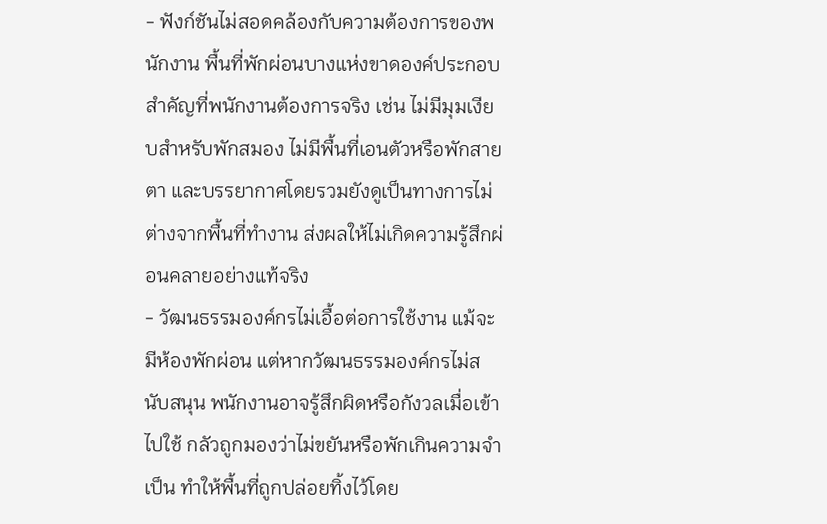- ฟังก์ชันไม่สอดคล้องกับความต้องการของพนักงาน พื้นที่พักผ่อนบางแห่งขาดองค์ประกอบสำคัญที่พนักงานต้องการจริง เช่น ไม่มีมุมเงียบสำหรับพักสมอง ไม่มีพื้นที่เอนตัวหรือพักสายตา และบรรยากาศโดยรวมยังดูเป็นทางการไม่ต่างจากพื้นที่ทำงาน ส่งผลให้ไม่เกิดความรู้สึกผ่อนคลายอย่างแท้จริง
- วัฒนธรรมองค์กรไม่เอื้อต่อการใช้งาน แม้จะมีห้องพักผ่อน แต่หากวัฒนธรรมองค์กรไม่สนับสนุน พนักงานอาจรู้สึกผิดหรือกังวลเมื่อเข้าไปใช้ กลัวถูกมองว่าไม่ขยันหรือพักเกินความจำเป็น ทำให้พื้นที่ถูกปล่อยทิ้งไว้โดย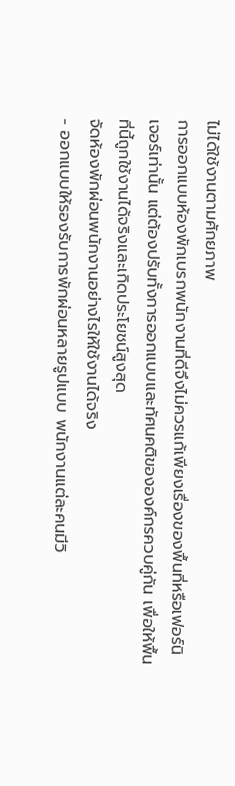ไม่ได้ใช้งานตามศักยภาพ
การออกแบบห้องพักเบรกพนักงานที่ดีจึงไม่ควรแก้เพียงเรื่องของพื้นที่หรือเฟอร์นิเจอร์เท่านั้น แต่ต้องปรับทั้งการออกแบบและทัศนคติขององค์กรควบคู่กัน เพื่อให้พื้นที่นี้ถูกใช้งานได้จริงและเกิดประโยชน์สูงสุด
จัดห้องพักผ่อนพนักงานอย่างไรให้ใช้งานได้จริง
- ออกแบบให้รองรับการพักผ่อนหลายรูปแบบ พนักงานแต่ละคนมีวิ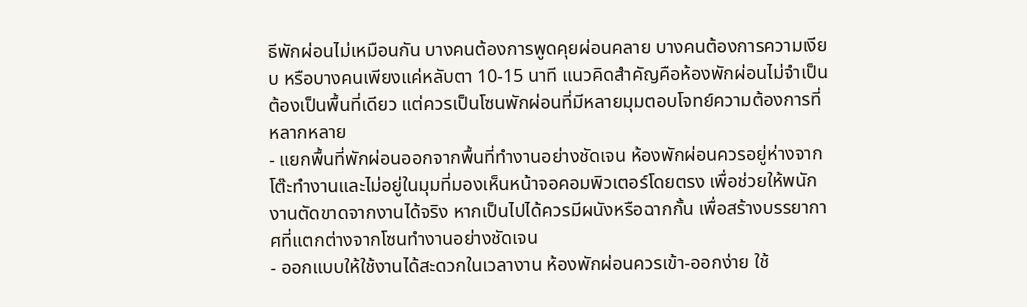ธีพักผ่อนไม่เหมือนกัน บางคนต้องการพูดคุยผ่อนคลาย บางคนต้องการความเงียบ หรือบางคนเพียงแค่หลับตา 10-15 นาที แนวคิดสำคัญคือห้องพักผ่อนไม่จำเป็นต้องเป็นพื้นที่เดียว แต่ควรเป็นโซนพักผ่อนที่มีหลายมุมตอบโจทย์ความต้องการที่หลากหลาย
- แยกพื้นที่พักผ่อนออกจากพื้นที่ทำงานอย่างชัดเจน ห้องพักผ่อนควรอยู่ห่างจากโต๊ะทำงานและไม่อยู่ในมุมที่มองเห็นหน้าจอคอมพิวเตอร์โดยตรง เพื่อช่วยให้พนักงานตัดขาดจากงานได้จริง หากเป็นไปได้ควรมีผนังหรือฉากกั้น เพื่อสร้างบรรยากาศที่แตกต่างจากโซนทำงานอย่างชัดเจน
- ออกแบบให้ใช้งานได้สะดวกในเวลางาน ห้องพักผ่อนควรเข้า-ออกง่าย ใช้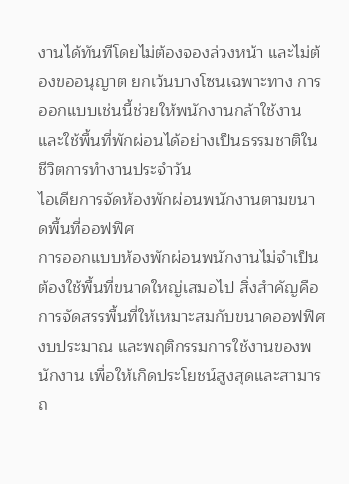งานได้ทันทีโดยไม่ต้องจองล่วงหน้า และไม่ต้องขออนุญาต ยกเว้นบางโซนเฉพาะทาง การออกแบบเช่นนี้ช่วยให้พนักงานกล้าใช้งานและใช้พื้นที่พักผ่อนได้อย่างเป็นธรรมชาติในชีวิตการทำงานประจำวัน
ไอเดียการจัดห้องพักผ่อนพนักงานตามขนาดพื้นที่ออฟฟิศ
การออกแบบห้องพักผ่อนพนักงานไม่จำเป็นต้องใช้พื้นที่ขนาดใหญ่เสมอไป สิ่งสำคัญคือการจัดสรรพื้นที่ให้เหมาะสมกับขนาดออฟฟิศ งบประมาณ และพฤติกรรมการใช้งานของพนักงาน เพื่อให้เกิดประโยชน์สูงสุดและสามารถ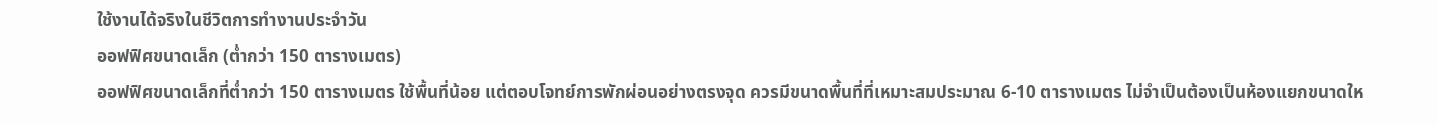ใช้งานได้จริงในชีวิตการทำงานประจำวัน
ออฟฟิศขนาดเล็ก (ต่ำกว่า 150 ตารางเมตร)
ออฟฟิศขนาดเล็กที่ต่ำกว่า 150 ตารางเมตร ใช้พื้นที่น้อย แต่ตอบโจทย์การพักผ่อนอย่างตรงจุด ควรมีขนาดพื้นที่ที่เหมาะสมประมาณ 6-10 ตารางเมตร ไม่จำเป็นต้องเป็นห้องแยกขนาดให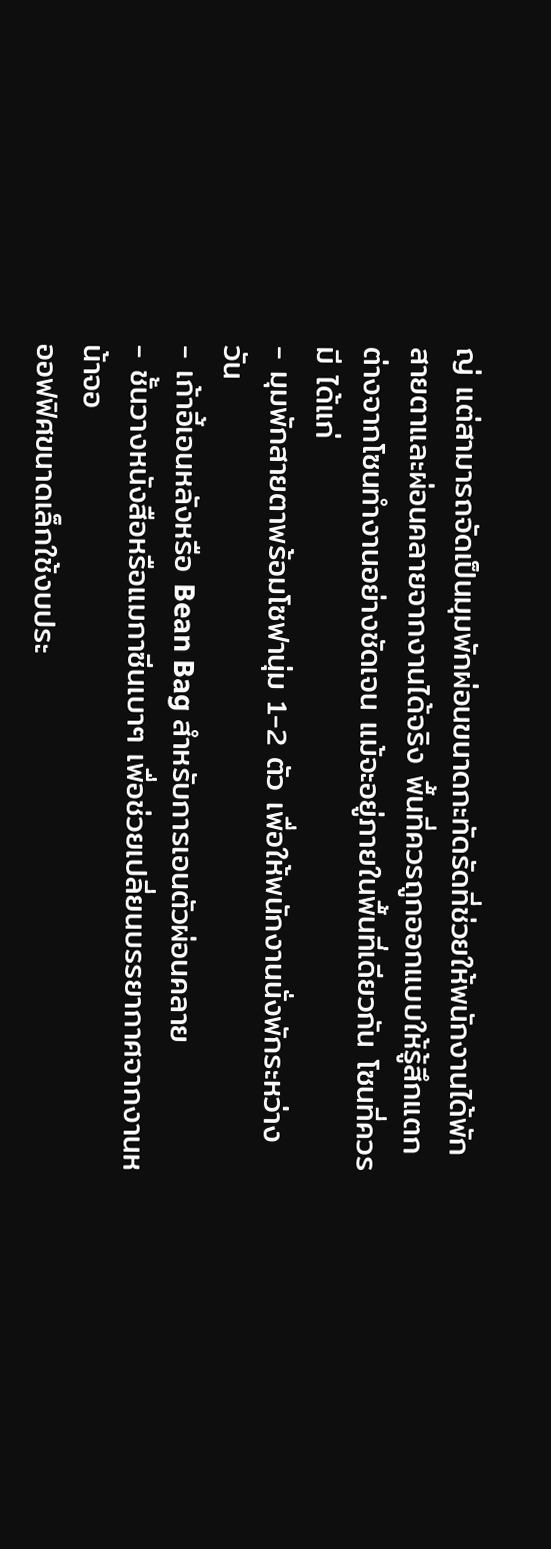ญ่ แต่สามารถจัดเป็นมุมพักผ่อนขนาดกะทัดรัดที่ช่วยให้พนักงานได้พักสายตาและผ่อนคลายจากงานได้จริง พื้นที่ควรถูกออกแบบให้รู้สึกแตกต่างจากโซนทำงานอย่างชัดเจน แม้จะอยู่ภายในพื้นที่เดียวกัน โซนที่ควรมี ได้แก่
- มุมพักสายตาพร้อมโซฟานุ่ม 1-2 ตัว เพื่อให้พนักงานนั่งพักระหว่างวัน
- เก้าอี้เอนหลังหรือ Bean Bag สำหรับการเอนตัวผ่อนคลาย
- ชั้นวางหนังสือหรือแมกาซีนเบาๆ เพื่อช่วยเปลี่ยนบรรยากาศจากงานหน้าจอ
ออฟฟิศขนาดเล็กใช้งบประ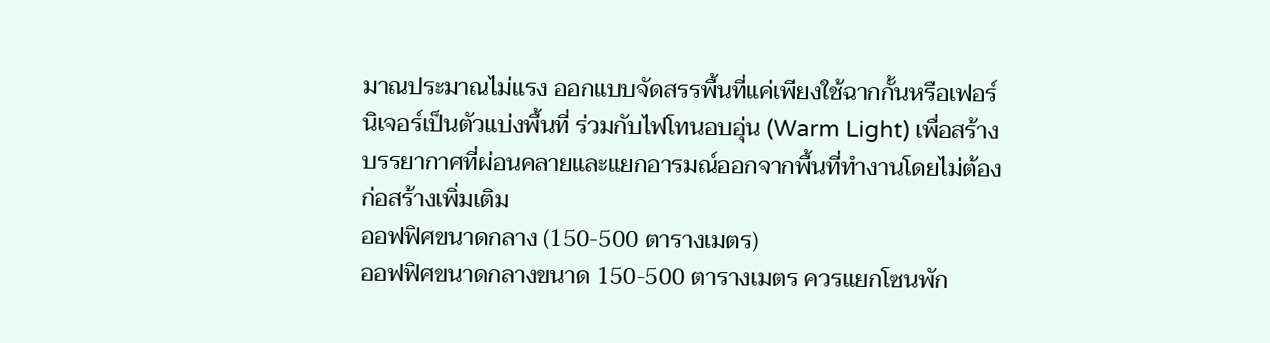มาณประมาณไม่แรง ออกแบบจัดสรรพื้นที่แค่เพียงใช้ฉากกั้นหรือเฟอร์นิเจอร์เป็นตัวแบ่งพื้นที่ ร่วมกับไฟโทนอบอุ่น (Warm Light) เพื่อสร้างบรรยากาศที่ผ่อนคลายและแยกอารมณ์ออกจากพื้นที่ทำงานโดยไม่ต้องก่อสร้างเพิ่มเติม
ออฟฟิศขนาดกลาง (150-500 ตารางเมตร)
ออฟฟิศขนาดกลางขนาด 150-500 ตารางเมตร ควรแยกโซนพัก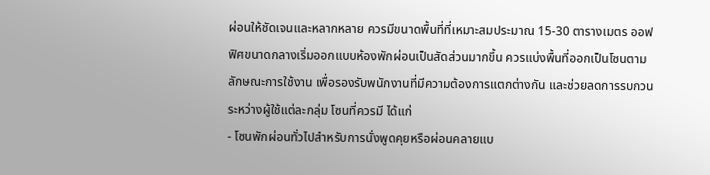ผ่อนให้ชัดเจนและหลากหลาย ควรมีขนาดพื้นที่ที่เหมาะสมประมาณ 15-30 ตารางเมตร ออฟฟิศขนาดกลางเริ่มออกแบบห้องพักผ่อนเป็นสัดส่วนมากขึ้น ควรแบ่งพื้นที่ออกเป็นโซนตามลักษณะการใช้งาน เพื่อรองรับพนักงานที่มีความต้องการแตกต่างกัน และช่วยลดการรบกวนระหว่างผู้ใช้แต่ละกลุ่ม โซนที่ควรมี ได้แก่
- โซนพักผ่อนทั่วไปสำหรับการนั่งพูดคุยหรือผ่อนคลายแบ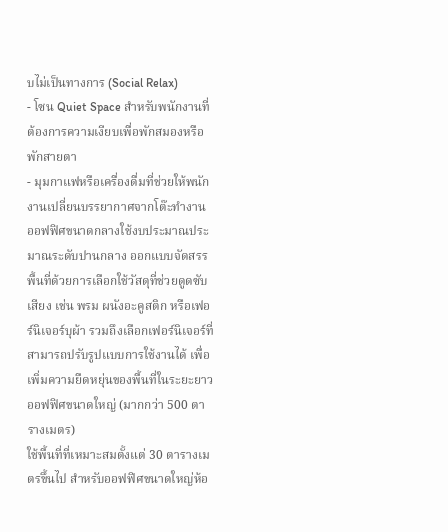บไม่เป็นทางการ (Social Relax)
- โซน Quiet Space สำหรับพนักงานที่ต้องการความเงียบเพื่อพักสมองหรือพักสายตา
- มุมกาแฟหรือเครื่องดื่มที่ช่วยให้พนักงานเปลี่ยนบรรยากาศจากโต๊ะทำงาน
ออฟฟิศขนาดกลางใช้งบประมาณประมาณระดับปานกลาง ออกแบบจัดสรรพื้นที่ด้วยการเลือกใช้วัสดุที่ช่วยดูดซับเสียง เช่น พรม ผนังอะคูสติก หรือเฟอร์นิเจอร์บุผ้า รวมถึงเลือกเฟอร์นิเจอร์ที่สามารถปรับรูปแบบการใช้งานได้ เพื่อเพิ่มความยืดหยุ่นของพื้นที่ในระยะยาว
ออฟฟิศขนาดใหญ่ (มากกว่า 500 ตารางเมตร)
ใช้พื้นที่ที่เหมาะสมตั้งแต่ 30 ตารางเมตรขึ้นไป สำหรับออฟฟิศขนาดใหญ่ห้อ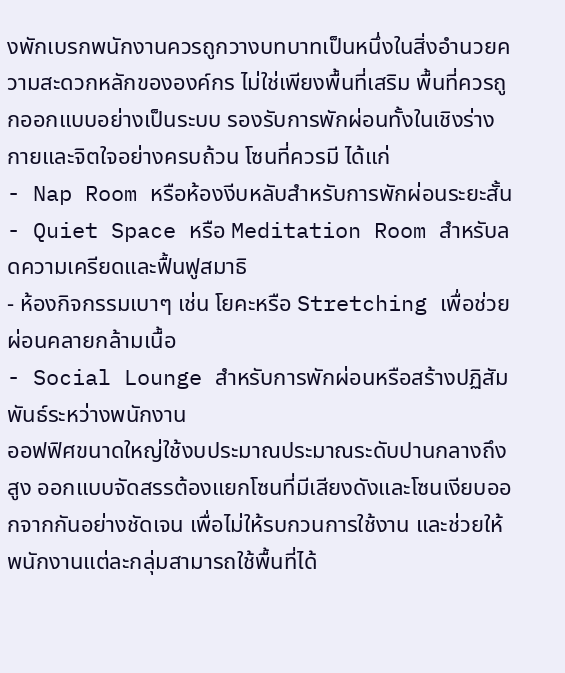งพักเบรกพนักงานควรถูกวางบทบาทเป็นหนึ่งในสิ่งอำนวยความสะดวกหลักขององค์กร ไม่ใช่เพียงพื้นที่เสริม พื้นที่ควรถูกออกแบบอย่างเป็นระบบ รองรับการพักผ่อนทั้งในเชิงร่างกายและจิตใจอย่างครบถ้วน โซนที่ควรมี ได้แก่
- Nap Room หรือห้องงีบหลับสำหรับการพักผ่อนระยะสั้น
- Quiet Space หรือ Meditation Room สำหรับลดความเครียดและฟื้นฟูสมาธิ
- ห้องกิจกรรมเบาๆ เช่น โยคะหรือ Stretching เพื่อช่วยผ่อนคลายกล้ามเนื้อ
- Social Lounge สำหรับการพักผ่อนหรือสร้างปฏิสัมพันธ์ระหว่างพนักงาน
ออฟฟิศขนาดใหญ่ใช้งบประมาณประมาณระดับปานกลางถึงสูง ออกแบบจัดสรรต้องแยกโซนที่มีเสียงดังและโซนเงียบออกจากกันอย่างชัดเจน เพื่อไม่ให้รบกวนการใช้งาน และช่วยให้พนักงานแต่ละกลุ่มสามารถใช้พื้นที่ได้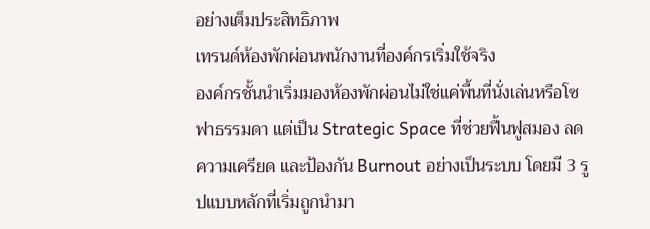อย่างเต็มประสิทธิภาพ
เทรนด์ห้องพักผ่อนพนักงานที่องค์กรเริ่มใช้จริง
องค์กรชั้นนำเริ่มมองห้องพักผ่อนไม่ใช่แค่พื้นที่นั่งเล่นหรือโซฟาธรรมดา แต่เป็น Strategic Space ที่ช่วยฟื้นฟูสมอง ลดความเครียด และป้องกัน Burnout อย่างเป็นระบบ โดยมี 3 รูปแบบหลักที่เริ่มถูกนำมา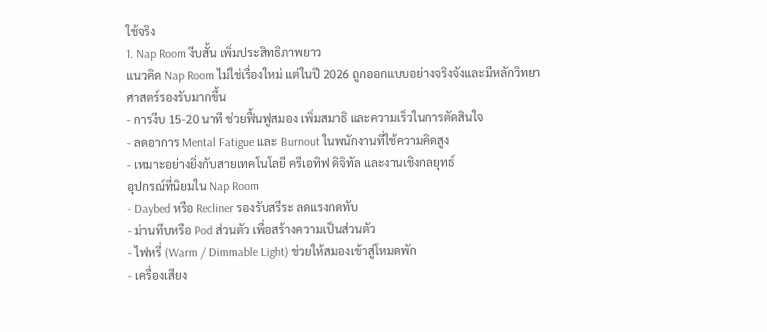ใช้จริง
1. Nap Room งีบสั้น เพิ่มประสิทธิภาพยาว
แนวคิด Nap Room ไม่ใช่เรื่องใหม่ แต่ในปี 2026 ถูกออกแบบอย่างจริงจังและมีหลักวิทยาศาสตร์รองรับมากขึ้น
- การงีบ 15-20 นาที ช่วยฟื้นฟูสมอง เพิ่มสมาธิ และความเร็วในการตัดสินใจ
- ลดอาการ Mental Fatigue และ Burnout ในพนักงานที่ใช้ความคิดสูง
- เหมาะอย่างยิ่งกับสายเทคโนโลยี ครีเอทิฟ ดิจิทัล และงานเชิงกลยุทธ์
อุปกรณ์ที่นิยมใน Nap Room
- Daybed หรือ Recliner รองรับสรีระ ลดแรงกดทับ
- ม่านทึบหรือ Pod ส่วนตัว เพื่อสร้างความเป็นส่วนตัว
- ไฟหรี่ (Warm / Dimmable Light) ช่วยให้สมองเข้าสู่โหมดพัก
- เครื่องเสียง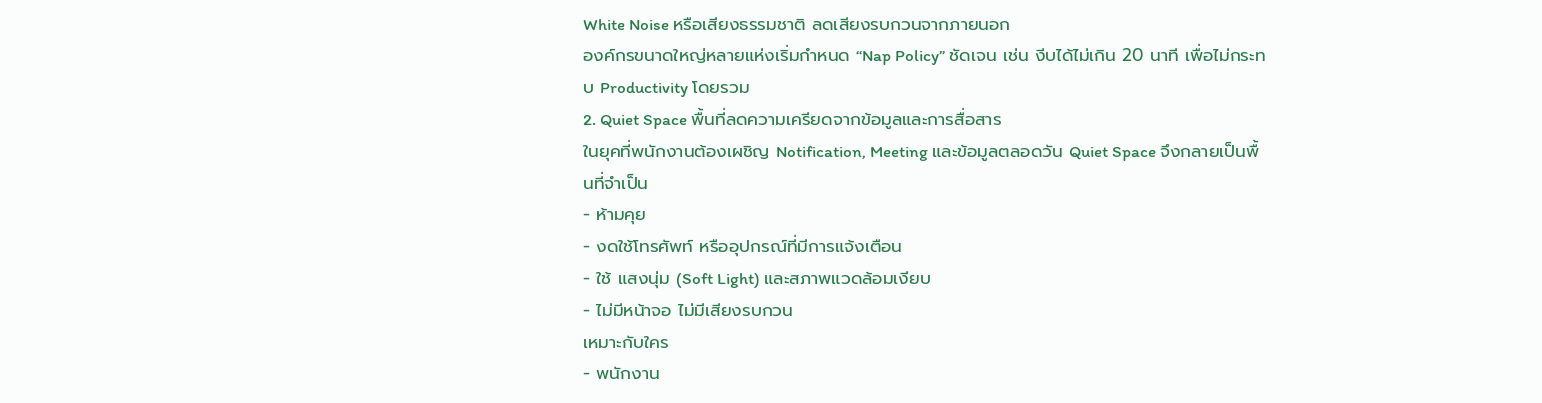White Noise หรือเสียงธรรมชาติ ลดเสียงรบกวนจากภายนอก
องค์กรขนาดใหญ่หลายแห่งเริ่มกำหนด “Nap Policy” ชัดเจน เช่น งีบได้ไม่เกิน 20 นาที เพื่อไม่กระทบ Productivity โดยรวม
2. Quiet Space พื้นที่ลดความเครียดจากข้อมูลและการสื่อสาร
ในยุคที่พนักงานต้องเผชิญ Notification, Meeting และข้อมูลตลอดวัน Quiet Space จึงกลายเป็นพื้นที่จำเป็น
- ห้ามคุย
- งดใช้โทรศัพท์ หรืออุปกรณ์ที่มีการแจ้งเตือน
- ใช้ แสงนุ่ม (Soft Light) และสภาพแวดล้อมเงียบ
- ไม่มีหน้าจอ ไม่มีเสียงรบกวน
เหมาะกับใคร
- พนักงาน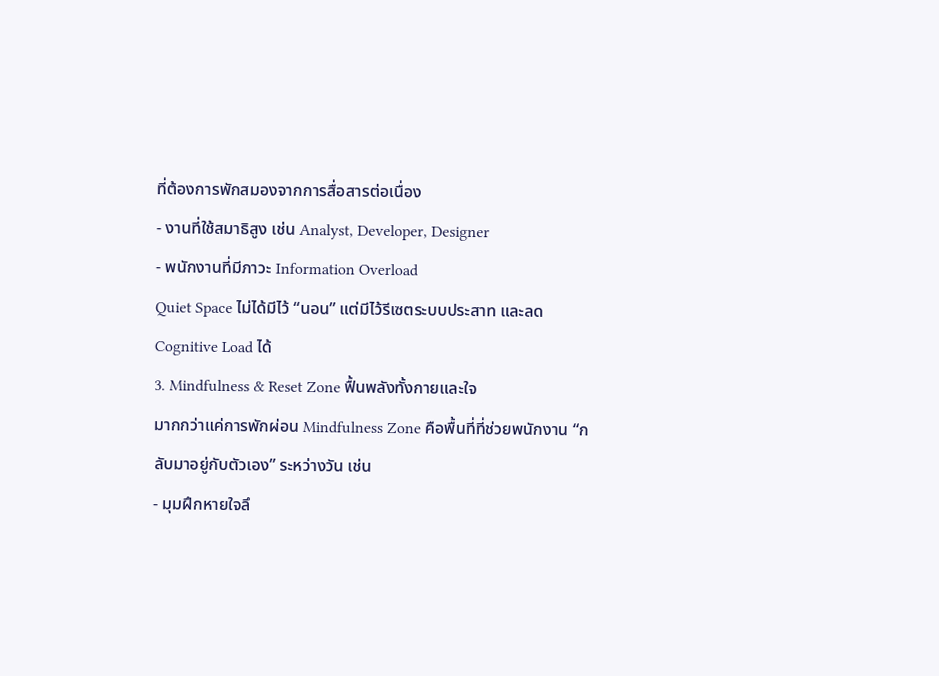ที่ต้องการพักสมองจากการสื่อสารต่อเนื่อง
- งานที่ใช้สมาธิสูง เช่น Analyst, Developer, Designer
- พนักงานที่มีภาวะ Information Overload
Quiet Space ไม่ได้มีไว้ “นอน” แต่มีไว้รีเซตระบบประสาท และลด Cognitive Load ได้
3. Mindfulness & Reset Zone ฟื้นพลังทั้งกายและใจ
มากกว่าแค่การพักผ่อน Mindfulness Zone คือพื้นที่ที่ช่วยพนักงาน “กลับมาอยู่กับตัวเอง” ระหว่างวัน เช่น
- มุมฝึกหายใจลึ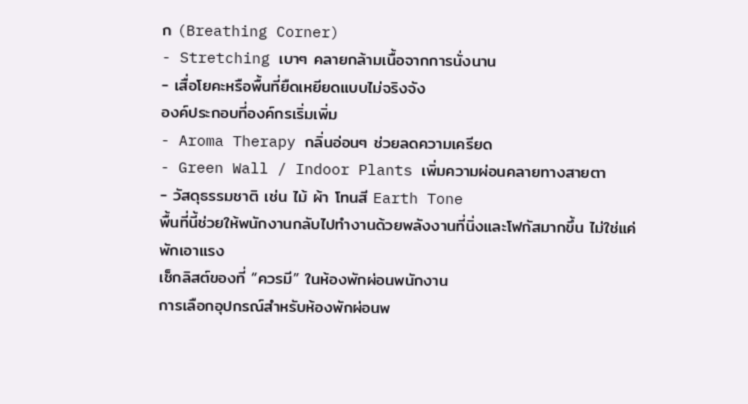ก (Breathing Corner)
- Stretching เบาๆ คลายกล้ามเนื้อจากการนั่งนาน
- เสื่อโยคะหรือพื้นที่ยืดเหยียดแบบไม่จริงจัง
องค์ประกอบที่องค์กรเริ่มเพิ่ม
- Aroma Therapy กลิ่นอ่อนๆ ช่วยลดความเครียด
- Green Wall / Indoor Plants เพิ่มความผ่อนคลายทางสายตา
- วัสดุธรรมชาติ เช่น ไม้ ผ้า โทนสี Earth Tone
พื้นที่นี้ช่วยให้พนักงานกลับไปทำงานด้วยพลังงานที่นิ่งและโฟกัสมากขึ้น ไม่ใช่แค่พักเอาแรง
เช็กลิสต์ของที่ “ควรมี” ในห้องพักผ่อนพนักงาน
การเลือกอุปกรณ์สำหรับห้องพักผ่อนพ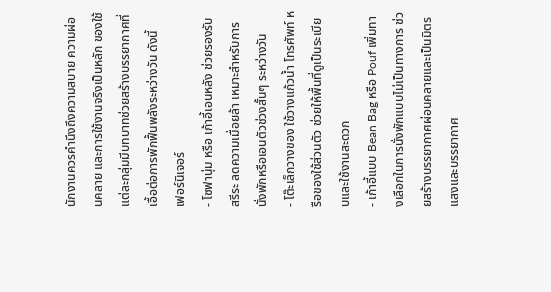นักงานควรคำนึงถึงความสบาย ความผ่อนคลาย และการใช้งานจริงเป็นหลัก ของใช้แต่ละกลุ่มมีบทบาทช่วยสร้างบรรยากาศที่เอื้อต่อการพักฟื้นพลังระหว่างวัน ดังนี้
เฟอร์นิเจอร์
- โซฟานุ่ม หรือ เก้าอี้เอนหลัง ช่วยรองรับสรีระ ลดความเมื่อยล้า เหมาะสำหรับการนั่งพักหรือเอนตัวช่วงสั้นๆ ระหว่างวัน
- โต๊ะเล็กวางของ ใช้วางแก้วน้ำ โทรศัพท์ หรือของใช้ส่วนตัว ช่วยให้พื้นที่ดูเป็นระเบียบและใช้งานสะดวก
- เก้าอี้แบบ Bean Bag หรือ Pouf เพิ่มทางเลือกในการนั่งพักแบบไม่เป็นทางการ ช่วยสร้างบรรยากาศผ่อนคลายและเป็นมิตร
แสงและบรรยากาศ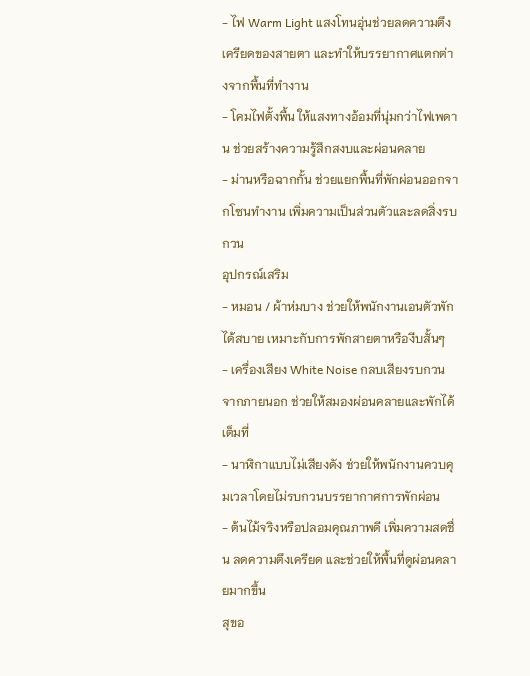- ไฟ Warm Light แสงโทนอุ่นช่วยลดความตึงเครียดของสายตา และทำให้บรรยากาศแตกต่างจากพื้นที่ทำงาน
- โคมไฟตั้งพื้น ให้แสงทางอ้อมที่นุ่มกว่าไฟเพดาน ช่วยสร้างความรู้สึกสงบและผ่อนคลาย
- ม่านหรือฉากกั้น ช่วยแยกพื้นที่พักผ่อนออกจากโซนทำงาน เพิ่มความเป็นส่วนตัวและลดสิ่งรบกวน
อุปกรณ์เสริม
- หมอน / ผ้าห่มบาง ช่วยให้พนักงานเอนตัวพักได้สบาย เหมาะกับการพักสายตาหรืองีบสั้นๆ
- เครื่องเสียง White Noise กลบเสียงรบกวนจากภายนอก ช่วยให้สมองผ่อนคลายและพักได้เต็มที่
- นาฬิกาแบบไม่เสียงดัง ช่วยให้พนักงานควบคุมเวลาโดยไม่รบกวนบรรยากาศการพักผ่อน
- ต้นไม้จริงหรือปลอมคุณภาพดี เพิ่มความสดชื่น ลดความตึงเครียด และช่วยให้พื้นที่ดูผ่อนคลายมากขึ้น
สุขอ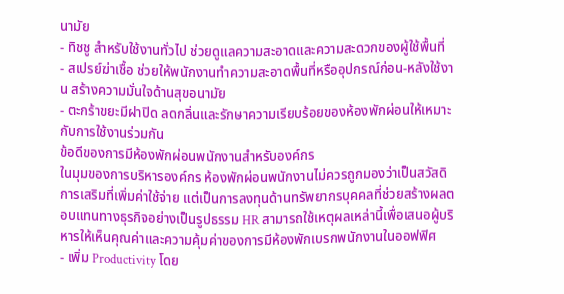นามัย
- ทิชชู สำหรับใช้งานทั่วไป ช่วยดูแลความสะอาดและความสะดวกของผู้ใช้พื้นที่
- สเปรย์ฆ่าเชื้อ ช่วยให้พนักงานทำความสะอาดพื้นที่หรืออุปกรณ์ก่อน-หลังใช้งาน สร้างความมั่นใจด้านสุขอนามัย
- ตะกร้าขยะมีฝาปิด ลดกลิ่นและรักษาความเรียบร้อยของห้องพักผ่อนให้เหมาะกับการใช้งานร่วมกัน
ข้อดีของการมีห้องพักผ่อนพนักงานสำหรับองค์กร
ในมุมของการบริหารองค์กร ห้องพักผ่อนพนักงานไม่ควรถูกมองว่าเป็นสวัสดิการเสริมที่เพิ่มค่าใช้จ่าย แต่เป็นการลงทุนด้านทรัพยากรบุคคลที่ช่วยสร้างผลตอบแทนทางธุรกิจอย่างเป็นรูปธรรม HR สามารถใช้เหตุผลเหล่านี้เพื่อเสนอผู้บริหารให้เห็นคุณค่าและความคุ้มค่าของการมีห้องพักเบรกพนักงานในออฟฟิศ
- เพิ่ม Productivity โดย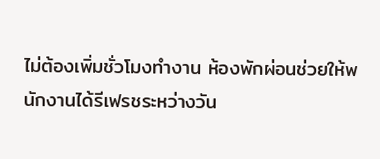ไม่ต้องเพิ่มชั่วโมงทำงาน ห้องพักผ่อนช่วยให้พนักงานได้รีเฟรชระหว่างวัน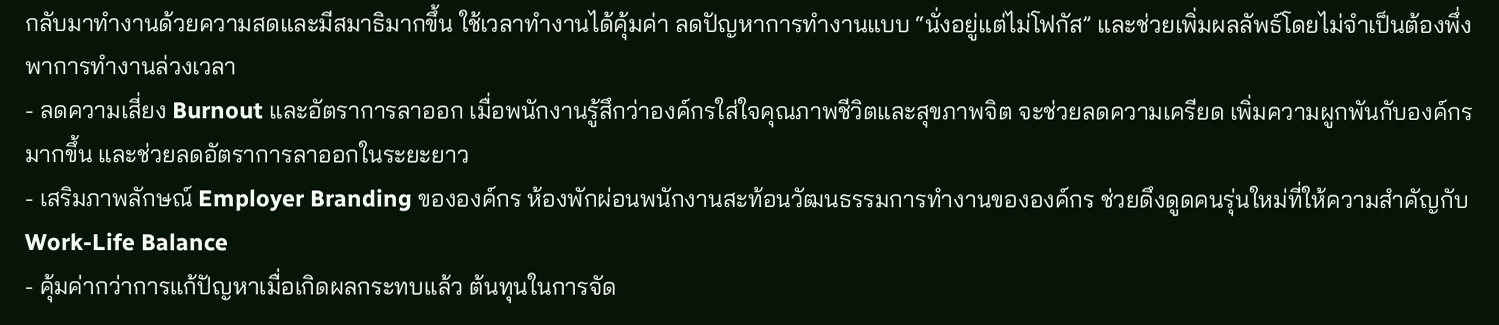กลับมาทำงานด้วยความสดและมีสมาธิมากขึ้น ใช้เวลาทำงานได้คุ้มค่า ลดปัญหาการทำงานแบบ “นั่งอยู่แต่ไม่โฟกัส” และช่วยเพิ่มผลลัพธ์โดยไม่จำเป็นต้องพึ่งพาการทำงานล่วงเวลา
- ลดความเสี่ยง Burnout และอัตราการลาออก เมื่อพนักงานรู้สึกว่าองค์กรใส่ใจคุณภาพชีวิตและสุขภาพจิต จะช่วยลดความเครียด เพิ่มความผูกพันกับองค์กรมากขึ้น และช่วยลดอัตราการลาออกในระยะยาว
- เสริมภาพลักษณ์ Employer Branding ขององค์กร ห้องพักผ่อนพนักงานสะท้อนวัฒนธรรมการทำงานขององค์กร ช่วยดึงดูดคนรุ่นใหม่ที่ให้ความสำคัญกับ Work-Life Balance
- คุ้มค่ากว่าการแก้ปัญหาเมื่อเกิดผลกระทบแล้ว ต้นทุนในการจัด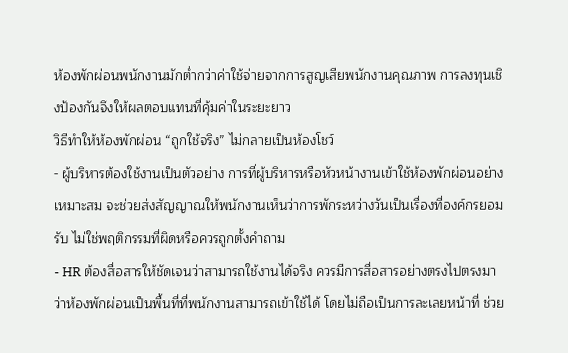ห้องพักผ่อนพนักงานมักต่ำกว่าค่าใช้จ่ายจากการสูญเสียพนักงานคุณภาพ การลงทุนเชิงป้องกันจึงให้ผลตอบแทนที่คุ้มค่าในระยะยาว
วิธีทำให้ห้องพักผ่อน “ถูกใช้จริง” ไม่กลายเป็นห้องโชว์
- ผู้บริหารต้องใช้งานเป็นตัวอย่าง การที่ผู้บริหารหรือหัวหน้างานเข้าใช้ห้องพักผ่อนอย่างเหมาะสม จะช่วยส่งสัญญาณให้พนักงานเห็นว่าการพักระหว่างวันเป็นเรื่องที่องค์กรยอมรับ ไม่ใช่พฤติกรรมที่ผิดหรือควรถูกตั้งคำถาม
- HR ต้องสื่อสารให้ชัดเจนว่าสามารถใช้งานได้จริง ควรมีการสื่อสารอย่างตรงไปตรงมาว่าห้องพักผ่อนเป็นพื้นที่ที่พนักงานสามารถเข้าใช้ได้ โดยไม่ถือเป็นการละเลยหน้าที่ ช่วย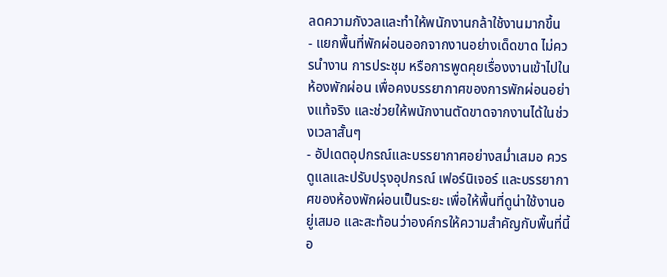ลดความกังวลและทำให้พนักงานกล้าใช้งานมากขึ้น
- แยกพื้นที่พักผ่อนออกจากงานอย่างเด็ดขาด ไม่ควรนำงาน การประชุม หรือการพูดคุยเรื่องงานเข้าไปในห้องพักผ่อน เพื่อคงบรรยากาศของการพักผ่อนอย่างแท้จริง และช่วยให้พนักงานตัดขาดจากงานได้ในช่วงเวลาสั้นๆ
- อัปเดตอุปกรณ์และบรรยากาศอย่างสม่ำเสมอ ควรดูแลและปรับปรุงอุปกรณ์ เฟอร์นิเจอร์ และบรรยากาศของห้องพักผ่อนเป็นระยะ เพื่อให้พื้นที่ดูน่าใช้งานอยู่เสมอ และสะท้อนว่าองค์กรให้ความสำคัญกับพื้นที่นี้อ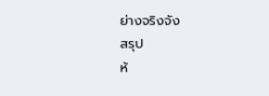ย่างจริงจัง
สรุป
ห้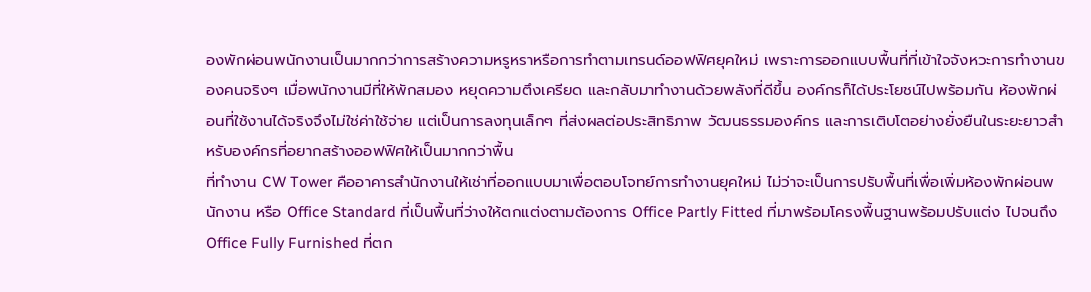องพักผ่อนพนักงานเป็นมากกว่าการสร้างความหรูหราหรือการทำตามเทรนด์ออฟฟิศยุคใหม่ เพราะการออกแบบพื้นที่ที่เข้าใจจังหวะการทำงานของคนจริงๆ เมื่อพนักงานมีที่ให้พักสมอง หยุดความตึงเครียด และกลับมาทำงานด้วยพลังที่ดีขึ้น องค์กรก็ได้ประโยชน์ไปพร้อมกัน ห้องพักผ่อนที่ใช้งานได้จริงจึงไม่ใช่ค่าใช้จ่าย แต่เป็นการลงทุนเล็กๆ ที่ส่งผลต่อประสิทธิภาพ วัฒนธรรมองค์กร และการเติบโตอย่างยั่งยืนในระยะยาวสำหรับองค์กรที่อยากสร้างออฟฟิศให้เป็นมากกว่าพื้น
ที่ทำงาน CW Tower คืออาคารสำนักงานให้เช่าที่ออกแบบมาเพื่อตอบโจทย์การทำงานยุคใหม่ ไม่ว่าจะเป็นการปรับพื้นที่เพื่อเพิ่มห้องพักผ่อนพนักงาน หรือ Office Standard ที่เป็นพื้นที่ว่างให้ตกแต่งตามต้องการ Office Partly Fitted ที่มาพร้อมโครงพื้นฐานพร้อมปรับแต่ง ไปจนถึง Office Fully Furnished ที่ตก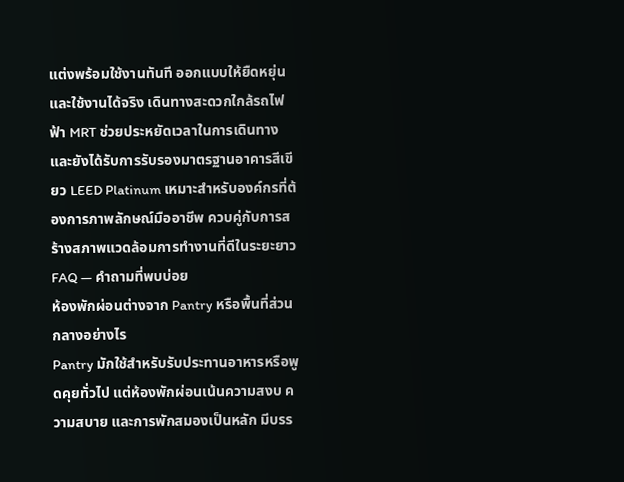แต่งพร้อมใช้งานทันที ออกแบบให้ยืดหยุ่นและใช้งานได้จริง เดินทางสะดวกใกล้รถไฟฟ้า MRT ช่วยประหยัดเวลาในการเดินทาง และยังได้รับการรับรองมาตรฐานอาคารสีเขียว LEED Platinum เหมาะสำหรับองค์กรที่ต้องการภาพลักษณ์มืออาชีพ ควบคู่กับการสร้างสภาพแวดล้อมการทำงานที่ดีในระยะยาว
FAQ — คำถามที่พบบ่อย
ห้องพักผ่อนต่างจาก Pantry หรือพื้นที่ส่วนกลางอย่างไร
Pantry มักใช้สำหรับรับประทานอาหารหรือพูดคุยทั่วไป แต่ห้องพักผ่อนเน้นความสงบ ความสบาย และการพักสมองเป็นหลัก มีบรร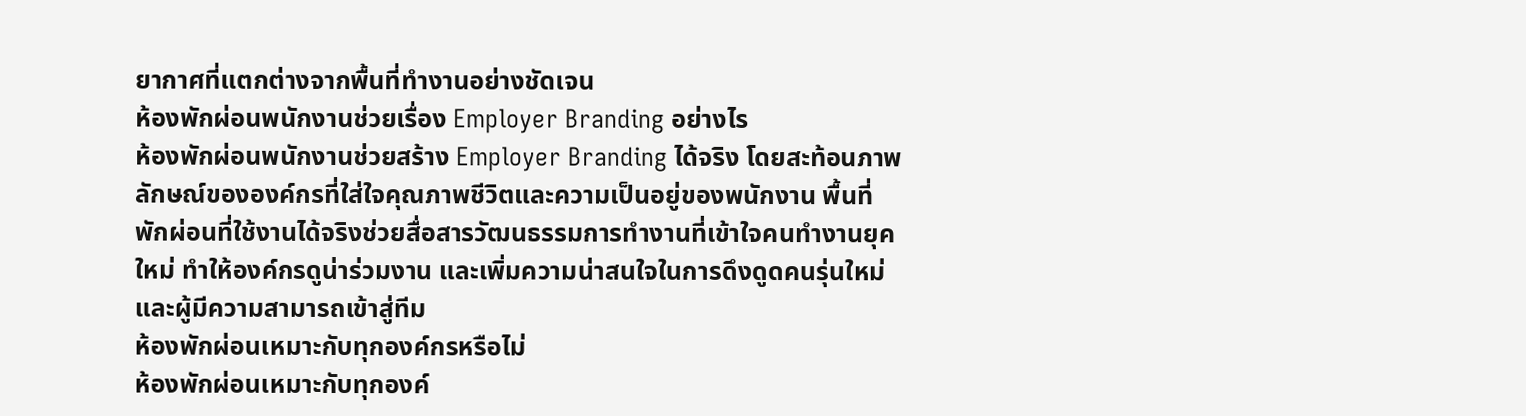ยากาศที่แตกต่างจากพื้นที่ทำงานอย่างชัดเจน
ห้องพักผ่อนพนักงานช่วยเรื่อง Employer Branding อย่างไร
ห้องพักผ่อนพนักงานช่วยสร้าง Employer Branding ได้จริง โดยสะท้อนภาพลักษณ์ขององค์กรที่ใส่ใจคุณภาพชีวิตและความเป็นอยู่ของพนักงาน พื้นที่พักผ่อนที่ใช้งานได้จริงช่วยสื่อสารวัฒนธรรมการทำงานที่เข้าใจคนทำงานยุคใหม่ ทำให้องค์กรดูน่าร่วมงาน และเพิ่มความน่าสนใจในการดึงดูดคนรุ่นใหม่และผู้มีความสามารถเข้าสู่ทีม
ห้องพักผ่อนเหมาะกับทุกองค์กรหรือไม่
ห้องพักผ่อนเหมาะกับทุกองค์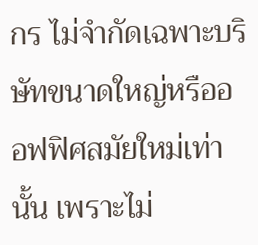กร ไม่จำกัดเฉพาะบริษัทขนาดใหญ่หรือออฟฟิศสมัยใหม่เท่านั้น เพราะไม่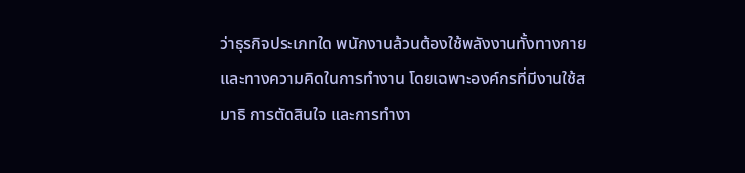ว่าธุรกิจประเภทใด พนักงานล้วนต้องใช้พลังงานทั้งทางกายและทางความคิดในการทำงาน โดยเฉพาะองค์กรที่มีงานใช้สมาธิ การตัดสินใจ และการทำงา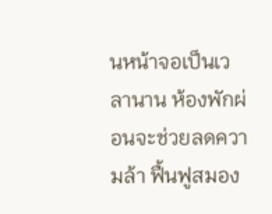นหน้าจอเป็นเวลานาน ห้องพักผ่อนจะช่วยลดความล้า ฟื้นฟูสมอง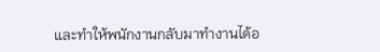และทำให้พนักงานกลับมาทำงานได้อ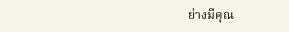ย่างมีคุณ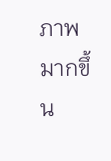ภาพมากขึ้น